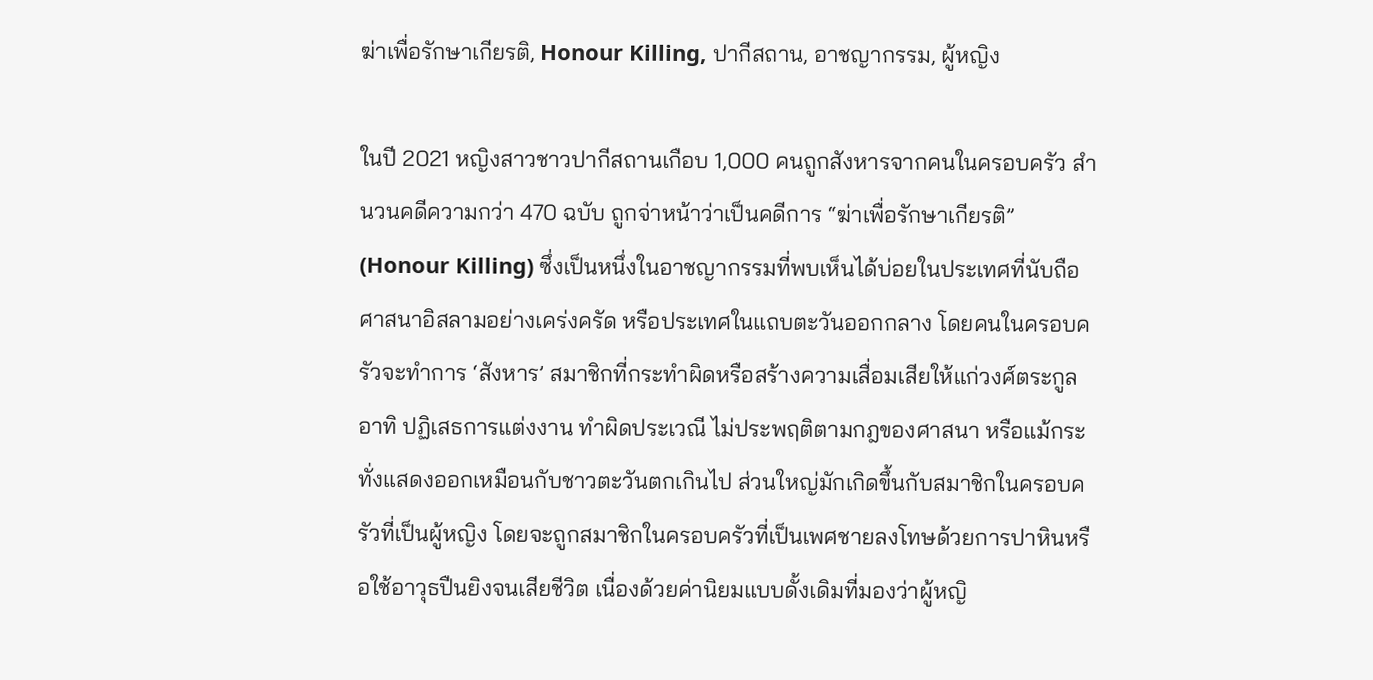ฆ่าเพื่อรักษาเกียรติ, Honour Killing, ปากีสถาน, อาชญากรรม, ผู้หญิง

ในปี 2021 หญิงสาวชาวปากีสถานเกือบ 1,000 คนถูกสังหารจากคนในครอบครัว สำนวนคดีความกว่า 470 ฉบับ ถูกจ่าหน้าว่าเป็นคดีการ “ฆ่าเพื่อรักษาเกียรติ” (Honour Killing) ซึ่งเป็นหนึ่งในอาชญากรรมที่พบเห็นได้บ่อยในประเทศที่นับถือศาสนาอิสลามอย่างเคร่งครัด หรือประเทศในแถบตะวันออกกลาง โดยคนในครอบครัวจะทำการ ‘สังหาร’ สมาชิกที่กระทำผิดหรือสร้างความเสื่อมเสียให้แก่วงศ์ตระกูล อาทิ ปฏิเสธการแต่งงาน ทำผิดประเวณี ไม่ประพฤติตามกฎของศาสนา หรือแม้กระทั่งแสดงออกเหมือนกับชาวตะวันตกเกินไป ส่วนใหญ่มักเกิดขึ้นกับสมาชิกในครอบครัวที่เป็นผู้หญิง โดยจะถูกสมาชิกในครอบครัวที่เป็นเพศชายลงโทษด้วยการปาหินหรือใช้อาวุธปืนยิงจนเสียชีวิต เนื่องด้วยค่านิยมแบบดั้งเดิมที่มองว่าผู้หญิ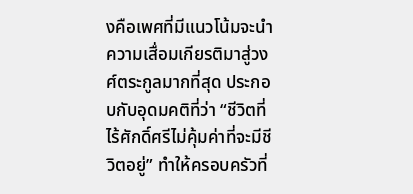งคือเพศที่มีแนวโน้มจะนำความเสื่อมเกียรติมาสู่วงศ์ตระกูลมากที่สุด ประกอบกับอุดมคติที่ว่า “ชีวิตที่ไร้ศักดิ์ศรีไม่คุ้มค่าที่จะมีชีวิตอยู่” ทำให้ครอบครัวที่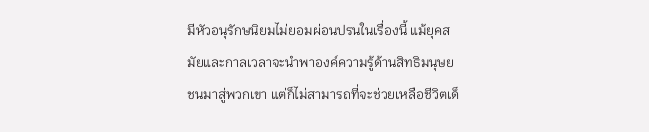มีหัวอนุรักษนิยมไม่ยอมผ่อนปรนในเรื่องนี้ แม้ยุคสมัยและกาลเวลาจะนำพาองค์ความรู้ด้านสิทธิมนุษยชนมาสู่พวกเขา แต่ก็ไม่สามารถที่จะช่วยเหลือชีวิตเด็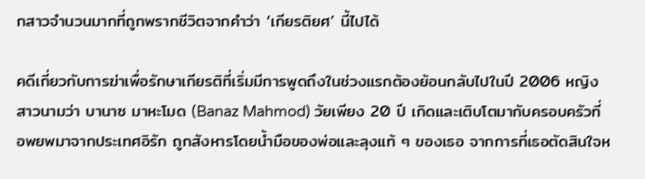กสาวจำนวนมากที่ถูกพรากชีวิตจากคำว่า ‘เกียรติยศ’ นี้ไปได้

คดีเกี่ยวกับการฆ่าเพื่อรักษาเกียรติที่เริ่มมีการพูดถึงในช่วงแรกต้องย้อนกลับไปในปี 2006 หญิงสาวนามว่า บานาซ มาหะโมด (Banaz Mahmod) วัยเพียง 20 ปี เกิดและเติบโตมากับครอบครัวที่อพยพมาจากประเทศอิรัก ถูกสังหารโดยน้ำมือของพ่อและลุงแท้ ๆ ของเธอ จากการที่เธอตัดสินใจห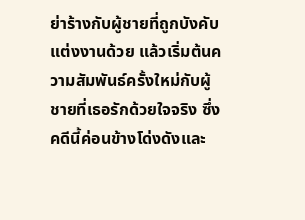ย่าร้างกับผู้ชายที่ถูกบังคับแต่งงานด้วย แล้วเริ่มต้นความสัมพันธ์ครั้งใหม่กับผู้ชายที่เธอรักด้วยใจจริง ซึ่งคดีนี้ค่อนข้างโด่งดังและ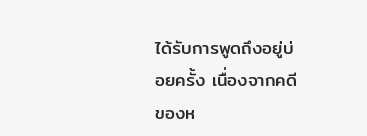ได้รับการพูดถึงอยู่บ่อยครั้ง เนื่องจากคดีของห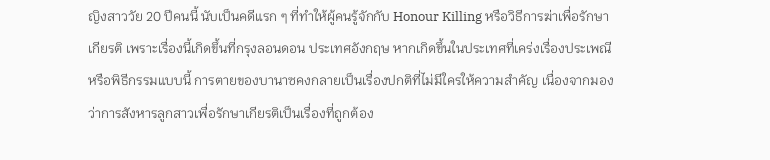ญิงสาววัย 20 ปีคนนี้ นับเป็นคดีแรก ๆ ที่ทำให้ผู้คนรู้จักกับ Honour Killing หรือวิธีการฆ่าเพื่อรักษาเกียรติ เพราะเรื่องนี้เกิดขึ้นที่กรุงลอนดอน ประเทศอังกฤษ หากเกิดขึ้นในประเทศที่เคร่งเรื่องประเพณีหรือพิธีกรรมแบบนี้ การตายของบานาซคงกลายเป็นเรื่องปกติที่ไม่มีใครให้ความสำคัญ เนื่องจากมองว่าการสังหารลูกสาวเพื่อรักษาเกียรติเป็นเรื่องที่ถูกต้อง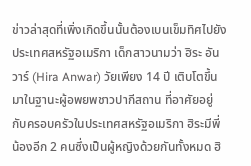ข่าวล่าสุดที่เพิ่งเกิดขึ้นนั้นต้องเบนเข็มทิศไปยังประเทศสหรัฐอเมริกา เด็กสาวนามว่า ฮิระ อันวาร์ (Hira Anwar) วัยเพียง 14 ปี เติบโตขึ้นมาในฐานะผู้อพยพชาวปากีสถาน ที่อาศัยอยู่กับครอบครัวในประเทศสหรัฐอเมริกา ฮิระมีพี่น้องอีก 2 คนซึ่งเป็นผู้หญิงด้วยกันทั้งหมด ฮิ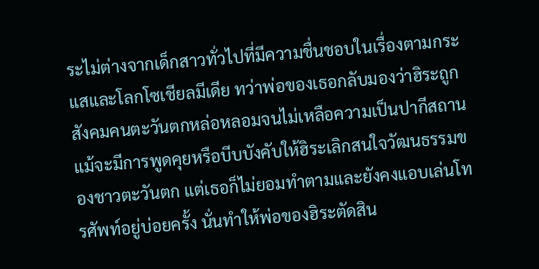ระไม่ต่างจากเด็กสาวทั่วไปที่มีความชื่นชอบในเรื่องตามกระแสและโลกโซเชียลมีเดีย ทว่าพ่อของเธอกลับมองว่าฮิระถูกสังคมคนตะวันตกหล่อหลอมจนไม่เหลือความเป็นปากีสถาน แม้จะมีการพูดคุยหรือบีบบังคับให้ฮิระเลิกสนใจวัฒนธรรมของชาวตะวันตก แต่เธอก็ไม่ยอมทำตามและยังคงแอบเล่นโทรศัพท์อยู่บ่อยครั้ง นั่นทำให้พ่อของฮิระตัดสิน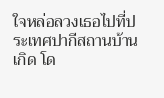ใจหล่อลวงเธอไปที่ประเทศปากีสถานบ้านเกิด โด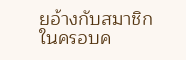ยอ้างกับสมาชิกในครอบค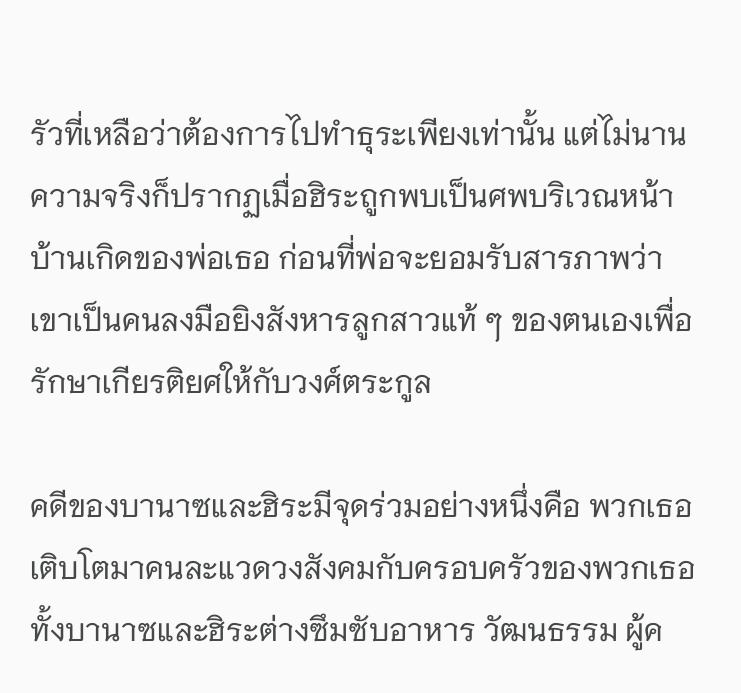รัวที่เหลือว่าต้องการไปทำธุระเพียงเท่านั้น แต่ไม่นานความจริงก็ปรากฏเมื่อฮิระถูกพบเป็นศพบริเวณหน้าบ้านเกิดของพ่อเธอ ก่อนที่พ่อจะยอมรับสารภาพว่าเขาเป็นคนลงมือยิงสังหารลูกสาวแท้ ๆ ของตนเองเพื่อรักษาเกียรติยศให้กับวงศ์ตระกูล

คดีของบานาซและฮิระมีจุดร่วมอย่างหนึ่งคือ พวกเธอเติบโตมาคนละแวดวงสังคมกับครอบครัวของพวกเธอ ทั้งบานาซและฮิระต่างซึมซับอาหาร วัฒนธรรม ผู้ค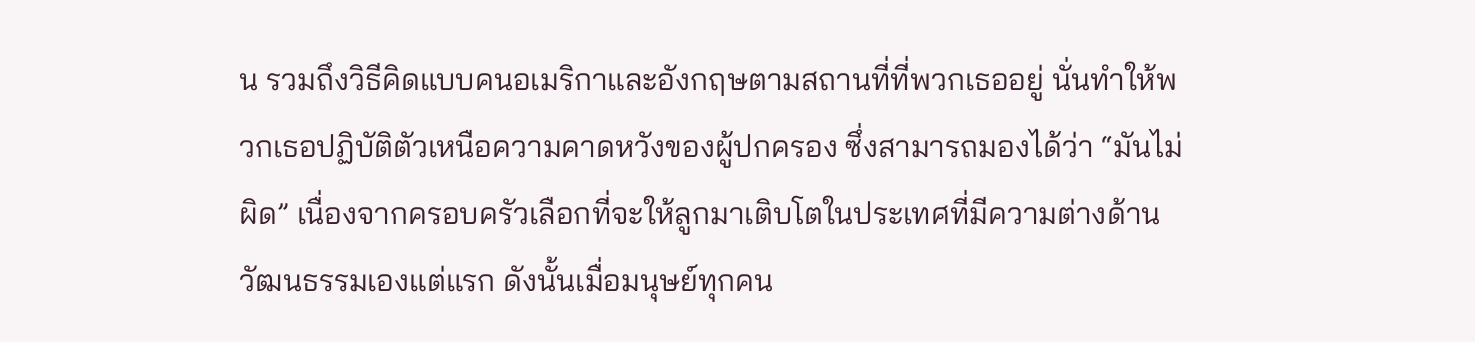น รวมถึงวิธีคิดแบบคนอเมริกาและอังกฤษตามสถานที่ที่พวกเธออยู่ นั่นทำให้พวกเธอปฏิบัติตัวเหนือความคาดหวังของผู้ปกครอง ซึ่งสามารถมองได้ว่า “มันไม่ผิด” เนื่องจากครอบครัวเลือกที่จะให้ลูกมาเติบโตในประเทศที่มีความต่างด้านวัฒนธรรมเองแต่แรก ดังนั้นเมื่อมนุษย์ทุกคน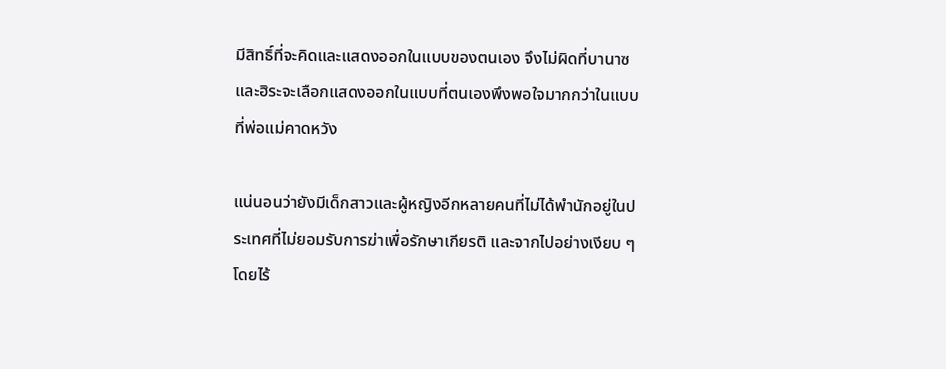มีสิทธิ์ที่จะคิดและแสดงออกในแบบของตนเอง จึงไม่ผิดที่บานาซและฮิระจะเลือกแสดงออกในแบบที่ตนเองพึงพอใจมากกว่าในแบบที่พ่อแม่คาดหวัง

แน่นอนว่ายังมีเด็กสาวและผู้หญิงอีกหลายคนที่ไม่ได้พำนักอยู่ในประเทศที่ไม่ยอมรับการฆ่าเพื่อรักษาเกียรติ และจากไปอย่างเงียบ ๆ โดยไร้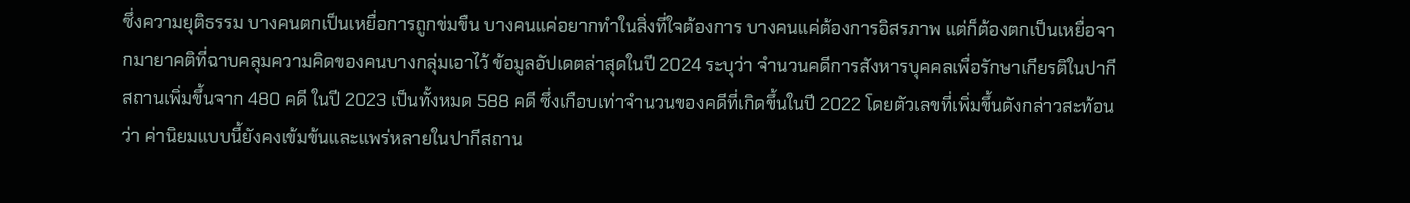ซึ่งความยุติธรรม บางคนตกเป็นเหยื่อการถูกข่มขืน บางคนแค่อยากทำในสิ่งที่ใจต้องการ บางคนแค่ต้องการอิสรภาพ แต่ก็ต้องตกเป็นเหยื่อจากมายาคติที่ฉาบคลุมความคิดของคนบางกลุ่มเอาไว้ ข้อมูลอัปเดตล่าสุดในปี 2024 ระบุว่า จำนวนคดีการสังหารบุคคลเพื่อรักษาเกียรติในปากีสถานเพิ่มขึ้นจาก 480 คดี ในปี 2023 เป็นทั้งหมด 588 คดี ซึ่งเกือบเท่าจำนวนของคดีที่เกิดขึ้นในปี 2022 โดยตัวเลขที่เพิ่มขึ้นดังกล่าวสะท้อนว่า ค่านิยมแบบนี้ยังคงเข้มข้นและแพร่หลายในปากีสถาน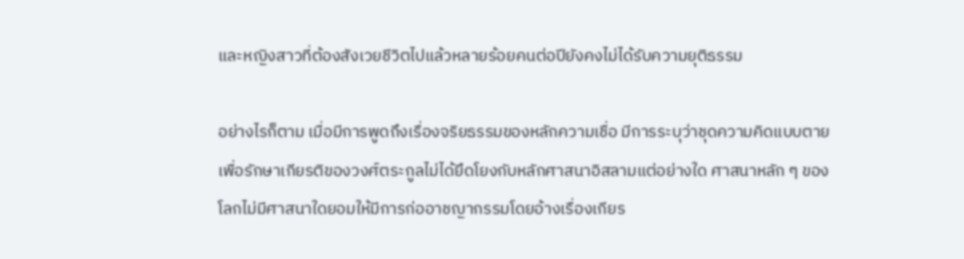และหญิงสาวที่ต้องสังเวยชีวิตไปแล้วหลายร้อยคนต่อปียังคงไม่ได้รับความยุติธรรม

อย่างไรก็ตาม เมื่อมีการพูดถึงเรื่องจริยธรรมของหลักความเชื่อ มีการระบุว่าชุดความคิดแบบตายเพื่อรักษาเกียรติของวงศ์ตระกูลไม่ได้ยึดโยงกับหลักศาสนาอิสลามแต่อย่างใด ศาสนาหลัก ๆ ของโลกไม่มีศาสนาใดยอมให้มีการก่ออาชญากรรมโดยอ้างเรื่องเกียร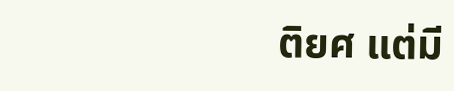ติยศ แต่มี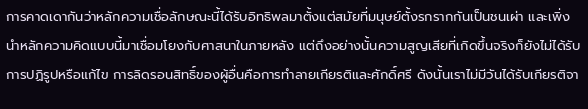การคาดเดากันว่าหลักความเชื่อลักษณะนี้ได้รับอิทธิพลมาตั้งแต่สมัยที่มนุษย์ตั้งรกรากกันเป็นชนเผ่า และเพิ่งนำหลักความคิดแบบนี้มาเชื่อมโยงกับศาสนาในภายหลัง แต่ถึงอย่างนั้นความสูญเสียที่เกิดขึ้นจริงก็ยังไม่ได้รับการปฏิรูปหรือแก้ไข การลิดรอนสิทธิ์ของผู้อื่นคือการทำลายเกียรติและศักดิ์ศรี ดังนั้นเราไม่มีวันได้รับเกียรติจา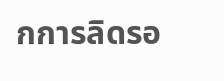กการลิดรอ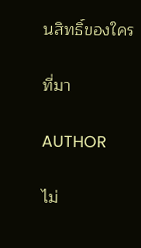นสิทธิ์ของใคร

ที่มา

AUTHOR

ไม่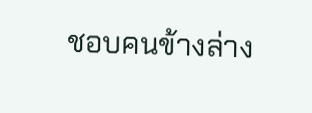ชอบคนข้างล่าง